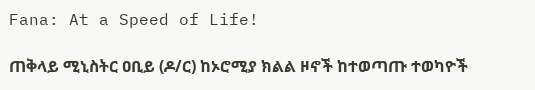Fana: At a Speed of Life!

ጠቅላይ ሚኒስትር ዐቢይ (ዶ/ር) ከኦሮሚያ ክልል ዞኖች ከተወጣጡ ተወካዮች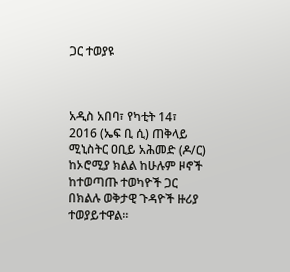ጋር ተወያዩ



አዲስ አበባ፣ የካቲት 14፣ 2016 (ኤፍ ቢ ሲ) ጠቅላይ ሚኒስትር ዐቢይ አሕመድ (ዶ/ር) ከኦሮሚያ ክልል ከሁሉም ዞኖች ከተወጣጡ ተወካዮች ጋር በክልሉ ወቅታዊ ጉዳዮች ዙሪያ ተወያይተዋል።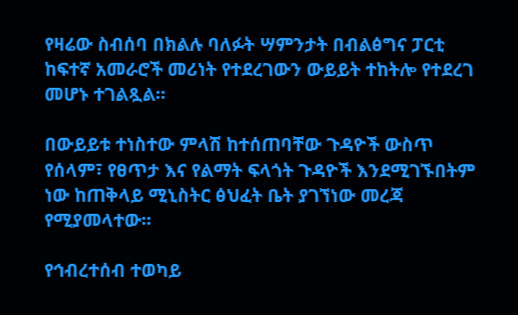የዛሬው ስብሰባ በክልሉ ባለፉት ሣምንታት በብልፅግና ፓርቲ ከፍተኛ አመራሮች መሪነት የተደረገውን ውይይት ተከትሎ የተደረገ መሆኑ ተገልጿል።

በውይይቱ ተነስተው ምላሽ ከተሰጠባቸው ጉዳዮች ውስጥ የሰላም፣ የፀጥታ እና የልማት ፍላጎት ጉዳዮች እንደሚገኙበትም ነው ከጠቅላይ ሚኒስትር ፅህፈት ቤት ያገኘነው መረጃ የሚያመላተው፡፡

የኅብረተሰብ ተወካይ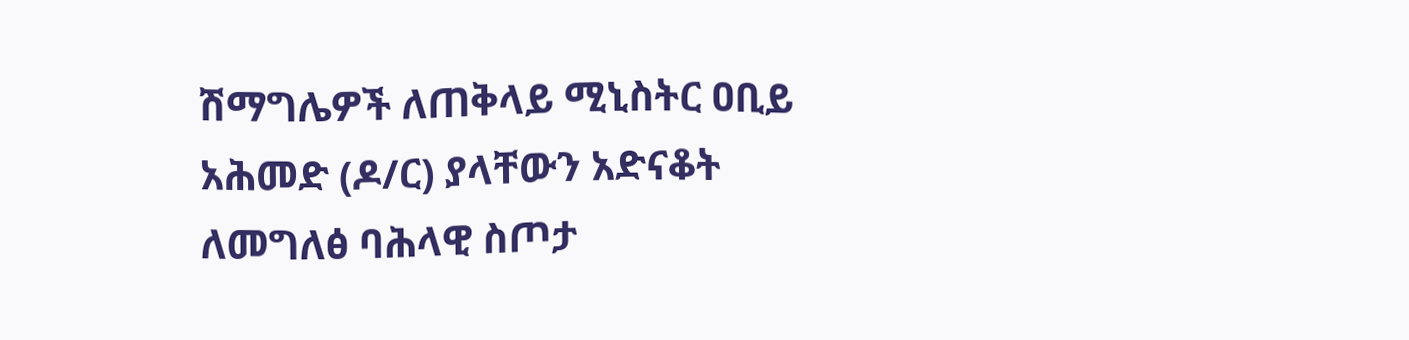ሽማግሌዎች ለጠቅላይ ሚኒስትር ዐቢይ አሕመድ (ዶ/ር) ያላቸውን አድናቆት ለመግለፅ ባሕላዊ ስጦታ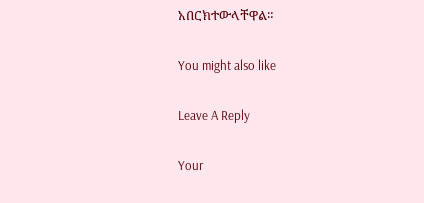አበርክተውላቸዋል።

You might also like

Leave A Reply

Your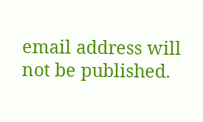email address will not be published.